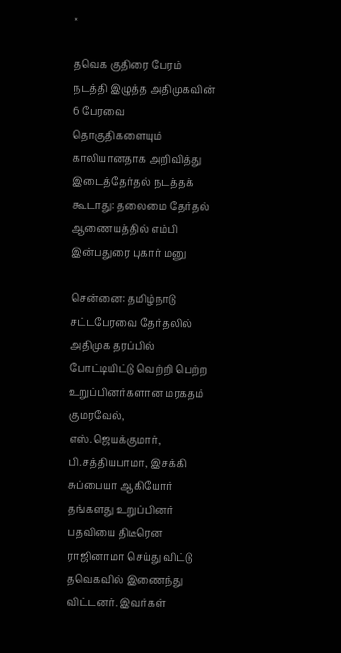×

தவெக குதிரை பேரம் நடத்தி இழுத்த அதிமுகவின் 6 பேரவை தொகுதிகளையும் காலியானதாக அறிவித்து இடைத்தேர்தல் நடத்தக் கூடாது: தலைமை தேர்தல் ஆணையத்தில் எம்பி இன்பதுரை புகார் மனு

சென்னை: தமிழ்நாடு சட்டபேரவை தேர்தலில் அதிமுக தரப்பில் போட்டியிட்டு வெற்றி பெற்ற உறுப்பினர்களான மரகதம் குமரவேல், எஸ்.ஜெயக்குமார், பி.சத்தியபாமா, இசக்கி சுப்பையா ஆகியோர் தங்களது உறுப்பினர் பதவியை திடீரென ராஜினாமா செய்து விட்டு தவெகவில் இணைந்து விட்டனர். இவர்கள்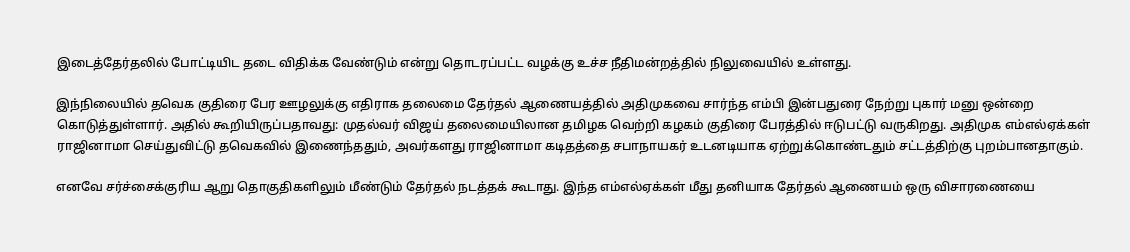இடைத்தேர்தலில் போட்டியிட தடை விதிக்க வேண்டும் என்று தொடரப்பட்ட வழக்கு உச்ச நீதிமன்றத்தில் நிலுவையில் உள்ளது.

இந்நிலையில் தவெக குதிரை பேர ஊழலுக்கு எதிராக தலைமை தேர்தல் ஆணையத்தில் அதிமுகவை சார்ந்த எம்பி இன்பதுரை நேற்று புகார் மனு ஒன்றை கொடுத்துள்ளார். அதில் கூறியிருப்பதாவது: முதல்வர் விஜய் தலைமையிலான தமிழக வெற்றி கழகம் குதிரை பேரத்தில் ஈடுபட்டு வருகிறது. அதிமுக எம்எல்ஏக்கள் ராஜினாமா செய்துவிட்டு தவெகவில் இணைந்ததும், அவர்களது ராஜினாமா கடிதத்தை சபாநாயகர் உடனடியாக ஏற்றுக்கொண்டதும் சட்டத்திற்கு புறம்பானதாகும்.

எனவே சர்ச்சைக்குரிய ஆறு தொகுதிகளிலும் மீண்டும் தேர்தல் நடத்தக் கூடாது. இந்த எம்எல்ஏக்கள் மீது தனியாக தேர்தல் ஆணையம் ஒரு விசாரணையை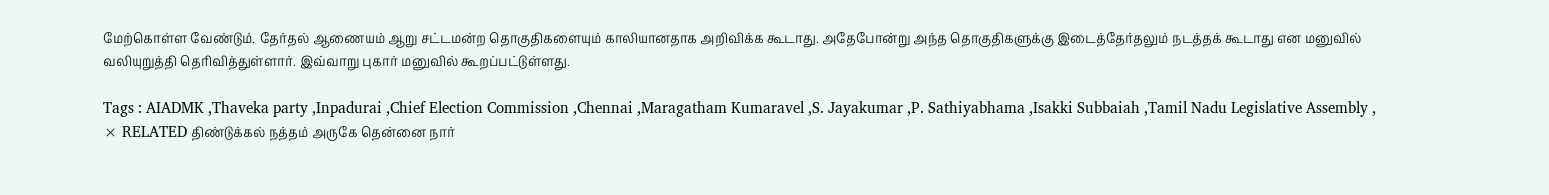மேற்கொள்ள வேண்டும். தேர்தல் ஆணையம் ஆறு சட்டமன்ற தொகுதிகளையும் காலியானதாக அறிவிக்க கூடாது. அதேபோன்று அந்த தொகுதிகளுக்கு இடைத்தேர்தலும் நடத்தக் கூடாது என மனுவில் வலியுறுத்தி தெரிவித்துள்ளார். இவ்வாறு புகார் மனுவில் கூறப்பட்டுள்ளது.

Tags : AIADMK ,Thaveka party ,Inpadurai ,Chief Election Commission ,Chennai ,Maragatham Kumaravel ,S. Jayakumar ,P. Sathiyabhama ,Isakki Subbaiah ,Tamil Nadu Legislative Assembly ,
× RELATED திண்டுக்கல் நத்தம் அருகே தென்னை நார்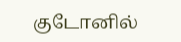குடோனில்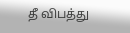தீ விபத்து